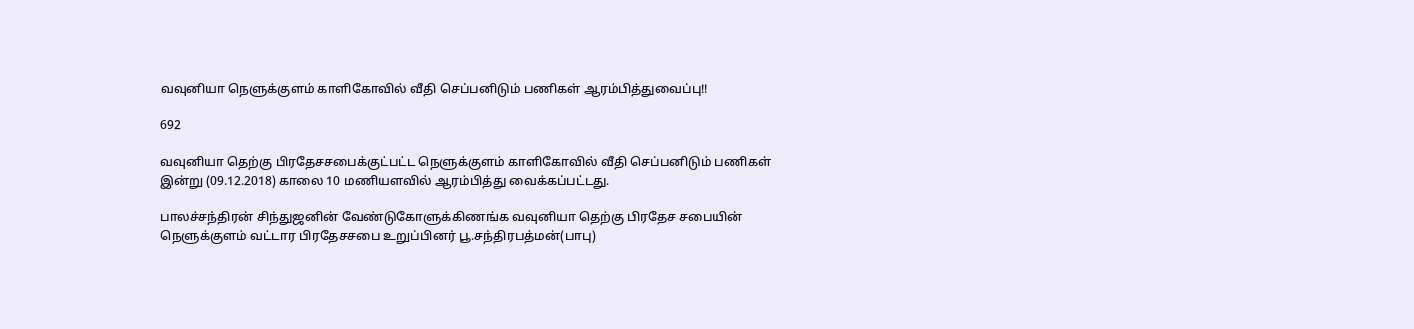வவுனியா நெளுக்குளம் காளிகோவில் வீதி செப்பனிடும் பணிகள் ஆரம்பித்துவைப்பு!!

692

வவுனியா தெற்கு பிரதேசசபைக்குட்பட்ட நெளுக்குளம் காளிகோவில் வீதி செப்பனிடும் பணிகள் இன்று (09.12.2018) காலை 10 மணியளவில் ஆரம்பித்து வைக்கப்பட்டது.

பாலச்சந்திரன் சிந்துஜனின் வேண்டுகோளுக்கிணங்க வவுனியா தெற்கு பிரதேச சபையின் நெளுக்குளம் வட்டார பிரதேசசபை உறுப்பினர் பூ.சந்திரபத்மன்(பாபு)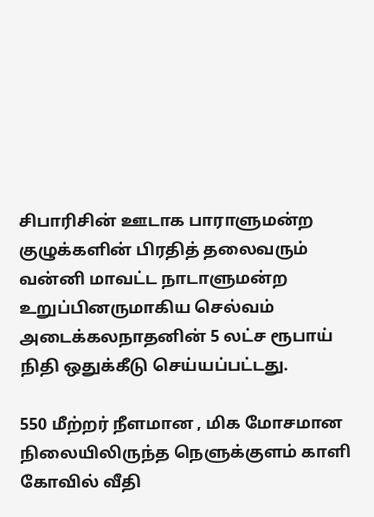சிபாரிசின் ஊடாக பாராளுமன்ற குழுக்களின் பிரதித் தலைவரும் வன்னி மாவட்ட நாடாளுமன்ற உறுப்பினருமாகிய செல்வம் அடைக்கலநாதனின் 5 லட்ச ரூபாய் நிதி ஒதுக்கீடு செய்யப்பட்டது.

550 மீற்றர் நீளமான , மிக மோசமான நிலையிலிருந்த நெளுக்குளம் காளி கோவில் வீதி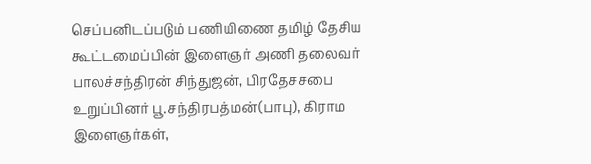செப்பனிடப்படும் பணியிணை தமிழ் தேசிய கூட்டமைப்பின் இளைஞர் அணி தலைவர் பாலச்சந்திரன் சிந்துஜன், பிரதேசசபை உறுப்பினர் பூ.சந்திரபத்மன்(பாபு), கிராம இளைஞர்கள்,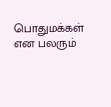பொதுமக்கள் என பலரும்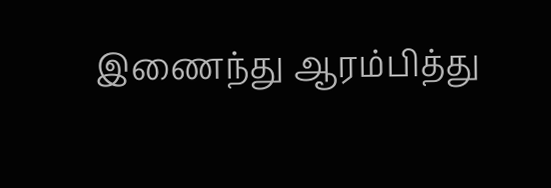இணைந்து ஆரம்பித்து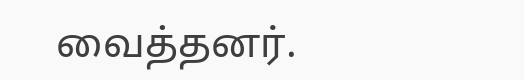வைத்தனர்.